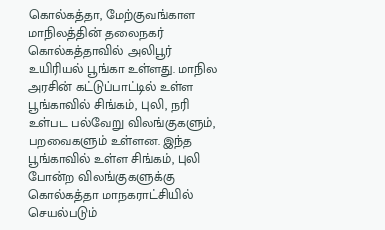கொல்கத்தா, மேற்குவங்காள மாநிலத்தின் தலைநகர் கொல்கத்தாவில் அலிபூர் உயிரியல் பூங்கா உள்ளது. மாநில அரசின் கட்டுப்பாட்டில் உள்ள பூங்காவில் சிங்கம், புலி, நரி உள்பட பல்வேறு விலங்குகளும், பறவைகளும் உள்ளன. இந்த பூங்காவில் உள்ள சிங்கம், புலி போன்ற விலங்குகளுக்கு கொல்கத்தா மாநகராட்சியில் செயல்படும்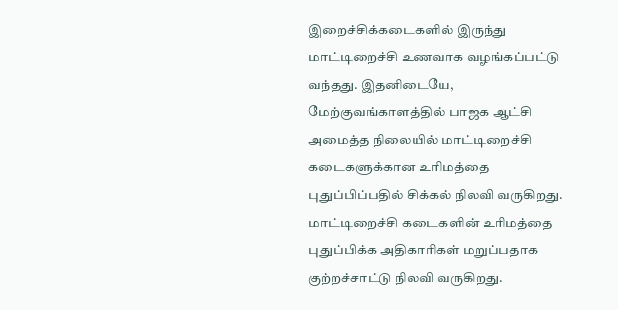இறைச்சிக்கடைகளில் இருந்து மாட்டிறைச்சி உணவாக வழங்கப்பட்டு வந்தது. இதனிடையே, மேற்குவங்காளத்தில் பாஜக ஆட்சி அமைத்த நிலையில் மாட்டிறைச்சி கடைகளுக்கான உரிமத்தை புதுப்பிப்பதில் சிக்கல் நிலவி வருகிறது. மாட்டிறைச்சி கடைகளின் உரிமத்தை புதுப்பிக்க அதிகாரிகள் மறுப்பதாக குற்றச்சாட்டு நிலவி வருகிறது.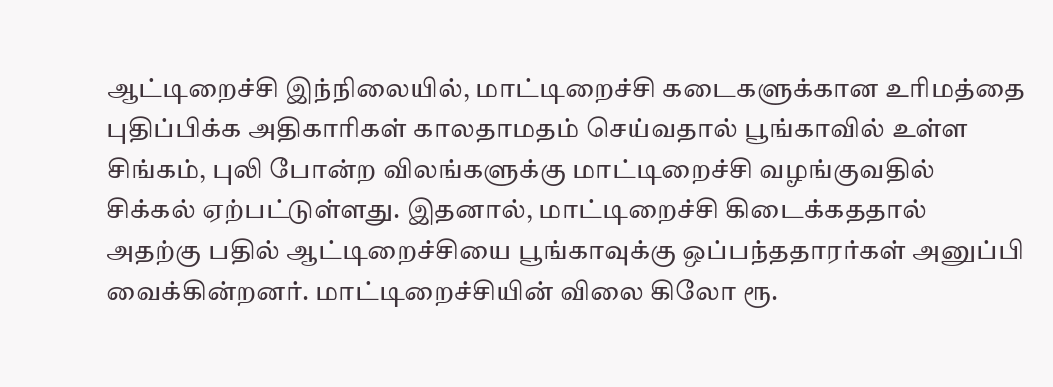ஆட்டிறைச்சி இந்நிலையில், மாட்டிறைச்சி கடைகளுக்கான உரிமத்தை புதிப்பிக்க அதிகாரிகள் காலதாமதம் செய்வதால் பூங்காவில் உள்ள சிங்கம், புலி போன்ற விலங்களுக்கு மாட்டிறைச்சி வழங்குவதில் சிக்கல் ஏற்பட்டுள்ளது. இதனால், மாட்டிறைச்சி கிடைக்கததால் அதற்கு பதில் ஆட்டிறைச்சியை பூங்காவுக்கு ஒப்பந்ததாரர்கள் அனுப்பி வைக்கின்றனர். மாட்டிறைச்சியின் விலை கிலோ ரூ.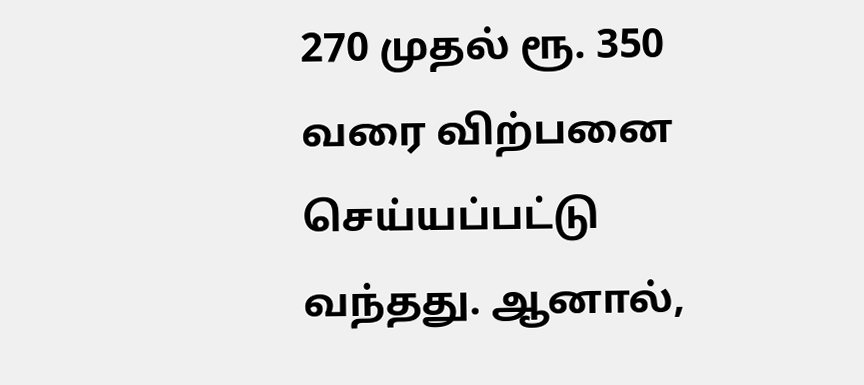270 முதல் ரூ. 350 வரை விற்பனை செய்யப்பட்டு வந்தது. ஆனால்,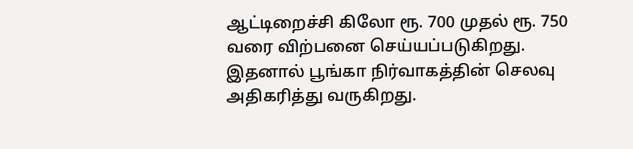ஆட்டிறைச்சி கிலோ ரூ. 700 முதல் ரூ. 750 வரை விற்பனை செய்யப்படுகிறது. இதனால் பூங்கா நிர்வாகத்தின் செலவு அதிகரித்து வருகிறது.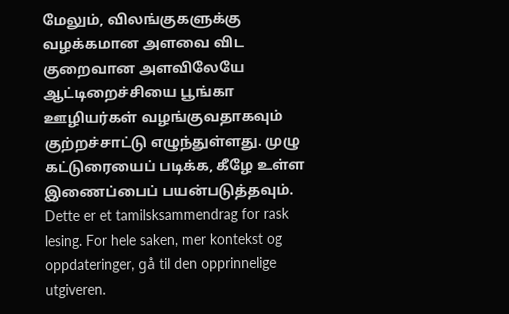மேலும், விலங்குகளுக்கு வழக்கமான அளவை விட குறைவான அளவிலேயே ஆட்டிறைச்சியை பூங்கா ஊழியர்கள் வழங்குவதாகவும் குற்றச்சாட்டு எழுந்துள்ளது. முழு கட்டுரையைப் படிக்க, கீழே உள்ள இணைப்பைப் பயன்படுத்தவும்.
Dette er et tamilsksammendrag for rask lesing. For hele saken, mer kontekst og oppdateringer, gå til den opprinnelige utgiveren.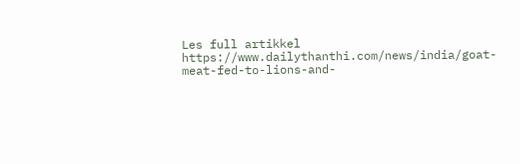Les full artikkel
https://www.dailythanthi.com/news/india/goat-meat-fed-to-lions-and-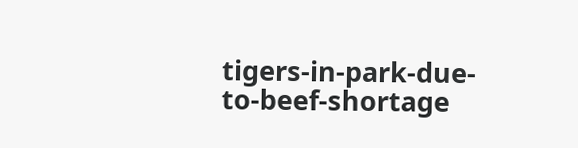tigers-in-park-due-to-beef-shortage